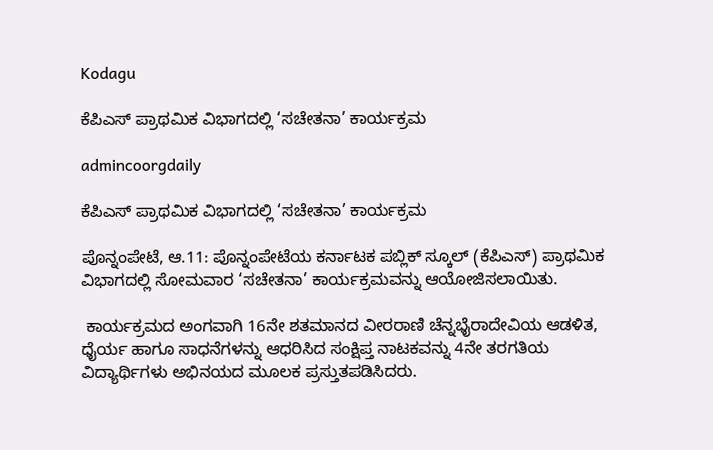Kodagu

ಕೆಪಿಎಸ್ ಪ್ರಾಥಮಿಕ ವಿಭಾಗದಲ್ಲಿ ‘ಸಚೇತನಾ’ ಕಾರ್ಯಕ್ರಮ

admincoorgdaily

ಕೆಪಿಎಸ್ ಪ್ರಾಥಮಿಕ ವಿಭಾಗದಲ್ಲಿ ‘ಸಚೇತನಾ’ ಕಾರ್ಯಕ್ರಮ

ಪೊನ್ನಂಪೇಟೆ, ಆ.11: ಪೊನ್ನಂಪೇಟೆಯ ಕರ್ನಾಟಕ ಪಬ್ಲಿಕ್ ಸ್ಕೂಲ್ (ಕೆಪಿಎಸ್) ಪ್ರಾಥಮಿಕ ವಿಭಾಗದಲ್ಲಿ ಸೋಮವಾರ ‘ಸಚೇತನಾ’ ಕಾರ್ಯಕ್ರಮವನ್ನು ಆಯೋಜಿಸಲಾಯಿತು.

 ಕಾರ್ಯಕ್ರಮದ ಅಂಗವಾಗಿ 16ನೇ ಶತಮಾನದ ವೀರರಾಣಿ ಚೆನ್ನಭೈರಾದೇವಿಯ ಆಡಳಿತ, ಧೈರ್ಯ ಹಾಗೂ ಸಾಧನೆಗಳನ್ನು ಆಧರಿಸಿದ ಸಂಕ್ಷಿಪ್ತ ನಾಟಕವನ್ನು 4ನೇ ತರಗತಿಯ ವಿದ್ಯಾರ್ಥಿಗಳು ಅಭಿನಯದ ಮೂಲಕ ಪ್ರಸ್ತುತಪಡಿಸಿದರು.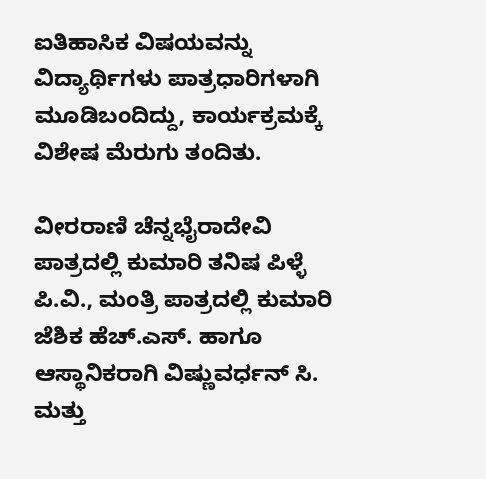ಐತಿಹಾಸಿಕ ವಿಷಯವನ್ನು ವಿದ್ಯಾರ್ಥಿಗಳು ಪಾತ್ರಧಾರಿಗಳಾಗಿ ಮೂಡಿಬಂದಿದ್ದು, ಕಾರ್ಯಕ್ರಮಕ್ಕೆ ವಿಶೇಷ ಮೆರುಗು ತಂದಿತು.

ವೀರರಾಣಿ ಚೆನ್ನಭೈರಾದೇವಿ ಪಾತ್ರದಲ್ಲಿ ಕುಮಾರಿ ತನಿಷ ಪಿಳ್ಳೆ ಪಿ.ವಿ., ಮಂತ್ರಿ ಪಾತ್ರದಲ್ಲಿ ಕುಮಾರಿ ಜೆಶಿಕ ಹೆಚ್.ಎಸ್. ಹಾಗೂ ಆಸ್ಥಾನಿಕರಾಗಿ ವಿಷ್ಣುವರ್ಧನ್ ಸಿ. ಮತ್ತು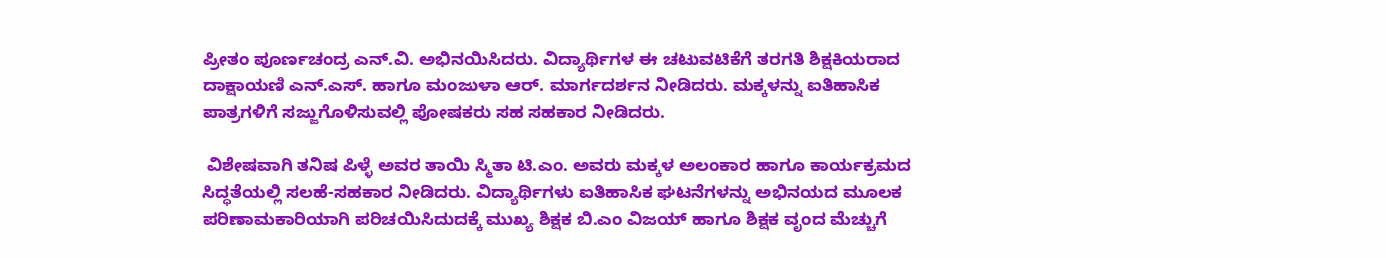ಪ್ರೀತಂ ಪೂರ್ಣಚಂದ್ರ ಎನ್.ವಿ. ಅಭಿನಯಿಸಿದರು. ವಿದ್ಯಾರ್ಥಿಗಳ ಈ ಚಟುವಟಿಕೆಗೆ ತರಗತಿ ಶಿಕ್ಷಕಿಯರಾದ ದಾಕ್ಷಾಯಣಿ ಎನ್.ಎಸ್. ಹಾಗೂ ಮಂಜುಳಾ ಆರ್. ಮಾರ್ಗದರ್ಶನ ನೀಡಿದರು. ಮಕ್ಕಳನ್ನು ಐತಿಹಾಸಿಕ ಪಾತ್ರಗಳಿಗೆ ಸಜ್ಜುಗೊಳಿಸುವಲ್ಲಿ ಪೋಷಕರು ಸಹ ಸಹಕಾರ ನೀಡಿದರು.

 ವಿಶೇಷವಾಗಿ ತನಿಷ ಪಿಳ್ಳೆ ಅವರ ತಾಯಿ ಸ್ಮಿತಾ ಟಿ.ಎಂ. ಅವರು ಮಕ್ಕಳ ಅಲಂಕಾರ ಹಾಗೂ ಕಾರ್ಯಕ್ರಮದ ಸಿದ್ಧತೆಯಲ್ಲಿ ಸಲಹೆ-ಸಹಕಾರ ನೀಡಿದರು. ವಿದ್ಯಾರ್ಥಿಗಳು ಐತಿಹಾಸಿಕ ಘಟನೆಗಳನ್ನು ಅಭಿನಯದ ಮೂಲಕ ಪರಿಣಾಮಕಾರಿಯಾಗಿ ಪರಿಚಯಿಸಿದುದಕ್ಕೆ ಮುಖ್ಯ ಶಿಕ್ಷಕ ಬಿ.ಎಂ ವಿಜಯ್ ಹಾಗೂ ಶಿಕ್ಷಕ ವೃಂದ ಮೆಚ್ಚುಗೆ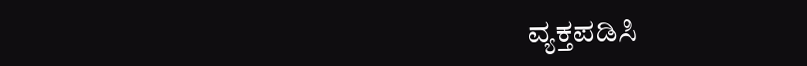ವ್ಯಕ್ತಪಡಿಸಿ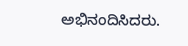ಅಭಿನಂದಿಸಿದರು.